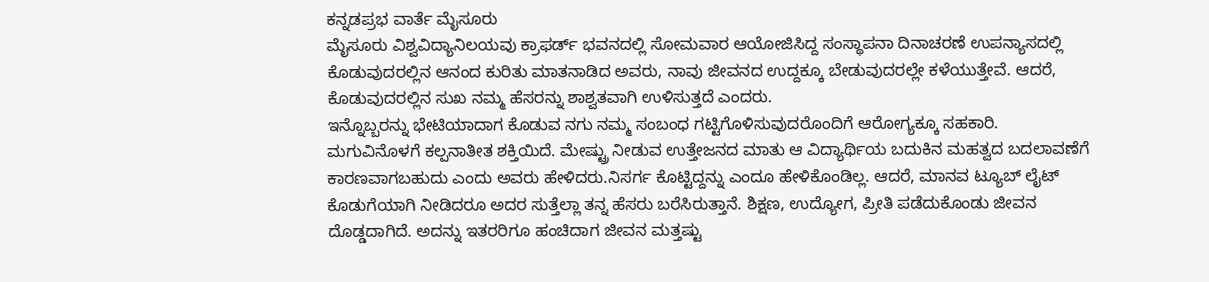ಕನ್ನಡಪ್ರಭ ವಾರ್ತೆ ಮೈಸೂರು
ಮೈಸೂರು ವಿಶ್ವವಿದ್ಯಾನಿಲಯವು ಕ್ರಾಫರ್ಡ್ ಭವನದಲ್ಲಿ ಸೋಮವಾರ ಆಯೋಜಿಸಿದ್ದ ಸಂಸ್ಥಾಪನಾ ದಿನಾಚರಣೆ ಉಪನ್ಯಾಸದಲ್ಲಿ ಕೊಡುವುದರಲ್ಲಿನ ಆನಂದ ಕುರಿತು ಮಾತನಾಡಿದ ಅವರು, ನಾವು ಜೀವನದ ಉದ್ದಕ್ಕೂ ಬೇಡುವುದರಲ್ಲೇ ಕಳೆಯುತ್ತೇವೆ. ಆದರೆ, ಕೊಡುವುದರಲ್ಲಿನ ಸುಖ ನಮ್ಮ ಹೆಸರನ್ನು ಶಾಶ್ವತವಾಗಿ ಉಳಿಸುತ್ತದೆ ಎಂದರು.
ಇನ್ನೊಬ್ಬರನ್ನು ಭೇಟಿಯಾದಾಗ ಕೊಡುವ ನಗು ನಮ್ಮ ಸಂಬಂಧ ಗಟ್ಟಿಗೊಳಿಸುವುದರೊಂದಿಗೆ ಆರೋಗ್ಯಕ್ಕೂ ಸಹಕಾರಿ. ಮಗುವಿನೊಳಗೆ ಕಲ್ಪನಾತೀತ ಶಕ್ತಿಯಿದೆ. ಮೇಷ್ಟ್ರು ನೀಡುವ ಉತ್ತೇಜನದ ಮಾತು ಆ ವಿದ್ಯಾರ್ಥಿಯ ಬದುಕಿನ ಮಹತ್ವದ ಬದಲಾವಣೆಗೆ ಕಾರಣವಾಗಬಹುದು ಎಂದು ಅವರು ಹೇಳಿದರು.ನಿಸರ್ಗ ಕೊಟ್ಟಿದ್ದನ್ನು ಎಂದೂ ಹೇಳಿಕೊಂಡಿಲ್ಲ. ಆದರೆ, ಮಾನವ ಟ್ಯೂಬ್ ಲೈಟ್ ಕೊಡುಗೆಯಾಗಿ ನೀಡಿದರೂ ಅದರ ಸುತ್ತೆಲ್ಲಾ ತನ್ನ ಹೆಸರು ಬರೆಸಿರುತ್ತಾನೆ. ಶಿಕ್ಷಣ, ಉದ್ಯೋಗ, ಪ್ರೀತಿ ಪಡೆದುಕೊಂಡು ಜೀವನ ದೊಡ್ಡದಾಗಿದೆ. ಅದನ್ನು ಇತರರಿಗೂ ಹಂಚಿದಾಗ ಜೀವನ ಮತ್ತಷ್ಟು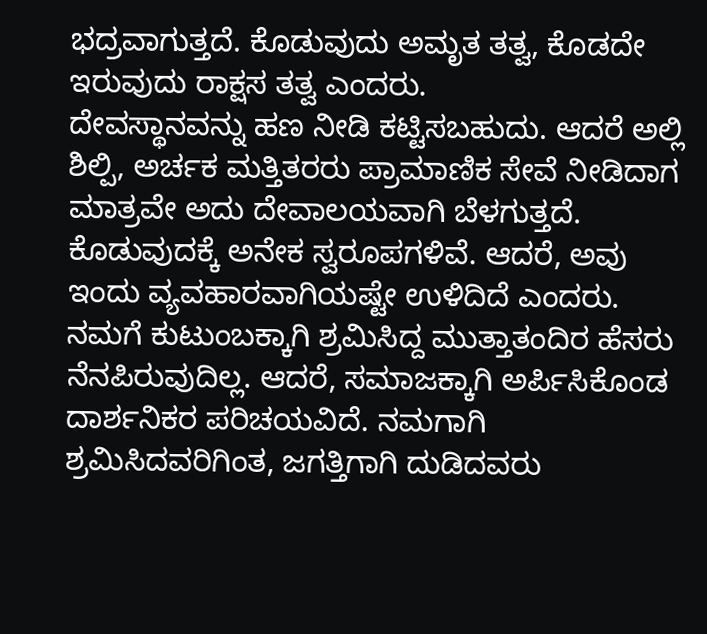ಭದ್ರವಾಗುತ್ತದೆ. ಕೊಡುವುದು ಅಮೃತ ತತ್ವ, ಕೊಡದೇ ಇರುವುದು ರಾಕ್ಷಸ ತತ್ವ ಎಂದರು.
ದೇವಸ್ಥಾನವನ್ನು ಹಣ ನೀಡಿ ಕಟ್ಟಿಸಬಹುದು. ಆದರೆ ಅಲ್ಲಿ ಶಿಲ್ಪಿ, ಅರ್ಚಕ ಮತ್ತಿತರರು ಪ್ರಾಮಾಣಿಕ ಸೇವೆ ನೀಡಿದಾಗ ಮಾತ್ರವೇ ಅದು ದೇವಾಲಯವಾಗಿ ಬೆಳಗುತ್ತದೆ. ಕೊಡುವುದಕ್ಕೆ ಅನೇಕ ಸ್ವರೂಪಗಳಿವೆ. ಆದರೆ, ಅವು ಇಂದು ವ್ಯವಹಾರವಾಗಿಯಷ್ಟೇ ಉಳಿದಿದೆ ಎಂದರು.
ನಮಗೆ ಕುಟುಂಬಕ್ಕಾಗಿ ಶ್ರಮಿಸಿದ್ದ ಮುತ್ತಾತಂದಿರ ಹೆಸರು ನೆನಪಿರುವುದಿಲ್ಲ. ಆದರೆ, ಸಮಾಜಕ್ಕಾಗಿ ಅರ್ಪಿಸಿಕೊಂಡ ದಾರ್ಶನಿಕರ ಪರಿಚಯವಿದೆ. ನಮಗಾಗಿ ಶ್ರಮಿಸಿದವರಿಗಿಂತ, ಜಗತ್ತಿಗಾಗಿ ದುಡಿದವರು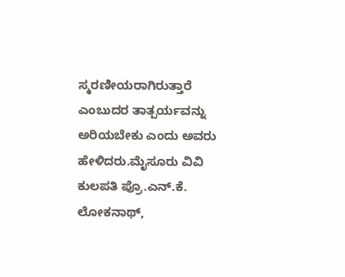ಸ್ಮರಣೀಯರಾಗಿರುತ್ತಾರೆ ಎಂಬುದರ ತಾತ್ಪರ್ಯವನ್ನು ಅರಿಯಬೇಕು ಎಂದು ಅವರು ಹೇಳಿದರು.ಮೈಸೂರು ವಿವಿ ಕುಲಪತಿ ಪ್ರೊ.ಎನ್.ಕೆ. ಲೋಕನಾಥ್,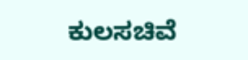ಕುಲಸಚಿವೆ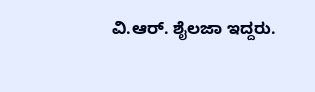ವಿ.ಆರ್. ಶೈಲಜಾ ಇದ್ದರು.